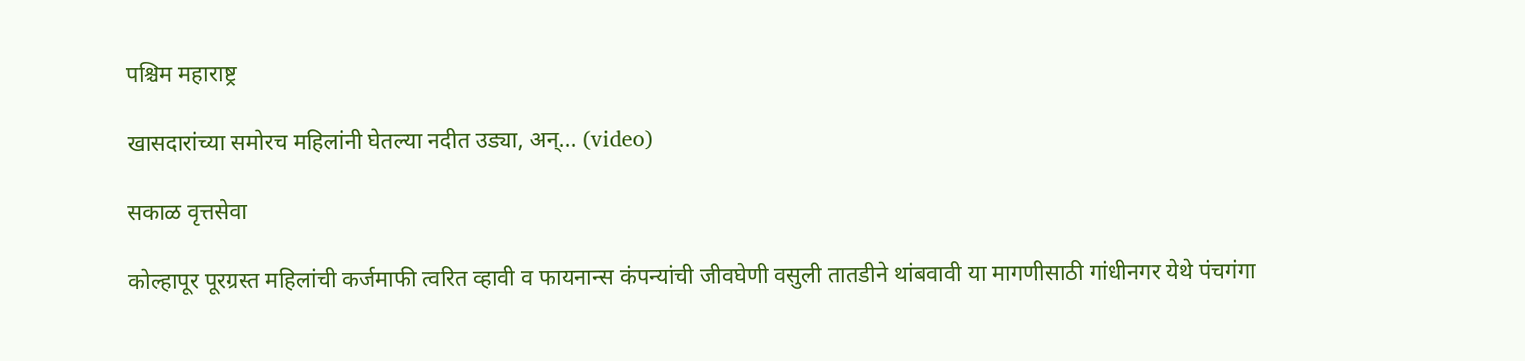पश्चिम महाराष्ट्र

खासदारांच्या समोरच महिलांनी घेतल्या नदीत उड्या, अन्... (video)

सकाळ वृत्तसेवा

कोल्हापूर पूरग्रस्त महिलांची कर्जमाफी त्वरित व्हावी व फायनान्स कंपन्यांची जीवघेणी वसुली तातडीने थांबवावी या मागणीसाठी गांधीनगर येथे पंचगंगा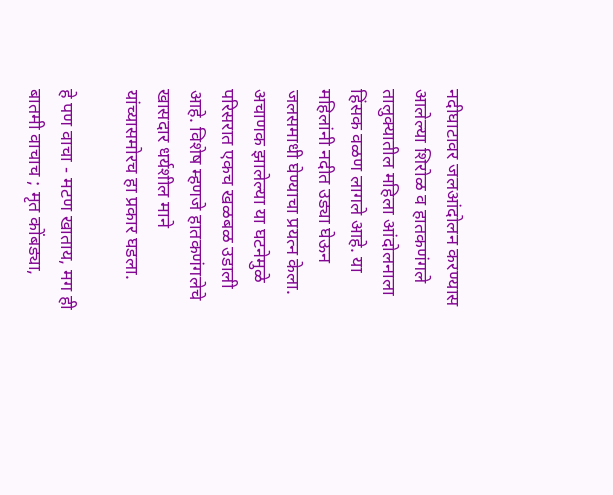नदीघाटावर जलआंदोलन करण्यास आलेल्या शिरोळ व हातकणंगले तालुक्‍यातील महिला आंदोलनाला हिंसक वळण लागले आहे. या महिलांनी नदीत उड्या घेऊन जलसमाधी घेण्याचा प्रयत्न केला. अचाणक झालेल्या या घटनेमुळे परिसरात एकच खळबळ उडाली आहे. विशेष म्हणजे हातकणंगलेचे खासदार धर्यशील माने यांच्यासमोरच हा प्रकार घडला.

हे पण वाचा - मटण खाताय, मग ही बातमी वाचाच ; मृत कोंबड्या,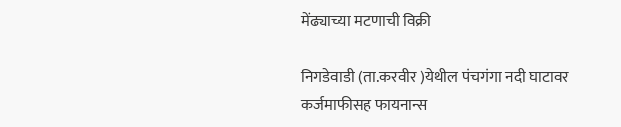मेंढ्याच्या मटणाची विक्री

निगडेवाडी (ता.करवीर )येथील पंचगंगा नदी घाटावर कर्जमाफीसह फायनान्स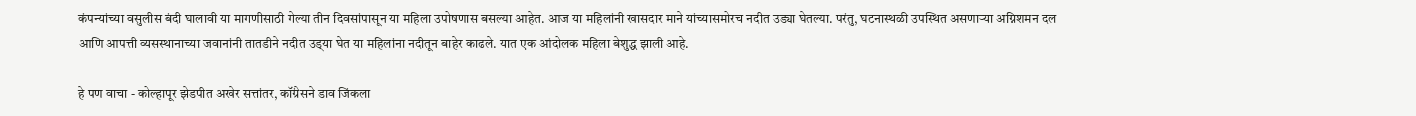कंपन्यांच्या वसुलीस बंदी घालावी या मागणीसाठी गेल्या तीन दिवसांपासून या महिला उपोषणास बसल्या आहेत. आज या महिलांनी खासदार माने यांच्यासमोरच नदीत उड्या घेतल्या. परंतु, घटनास्थळी उपस्थित असणाऱ्या अग्निशमन दल आणि आपत्ती व्यसस्थानाच्या जवानांनी तातडीने नदीत उड्‌या घेत या महिलांना नदीतून बाहेर काढले. यात एक आंदोलक महिला बेशुद्ध झाली आहे.

हे पण वाचा - कोल्हापूर झेडपीत अखेर सत्तांतर, कॉंग्रेसने डाव जिंकला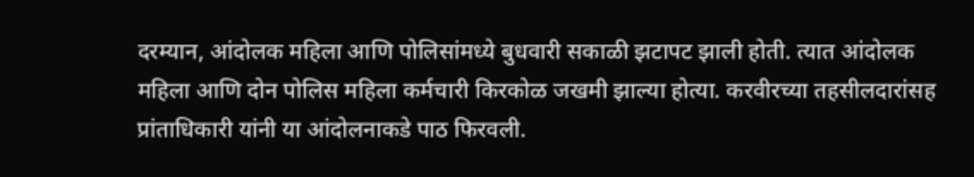दरम्यान, आंदोलक महिला आणि पोलिसांमध्ये बुधवारी सकाळी झटापट झाली होती. त्यात आंदोलक महिला आणि दोन पोलिस महिला कर्मचारी किरकोळ जखमी झाल्या होत्या. करवीरच्या तहसीलदारांसह प्रांताधिकारी यांनी या आंदोलनाकडे पाठ फिरवली.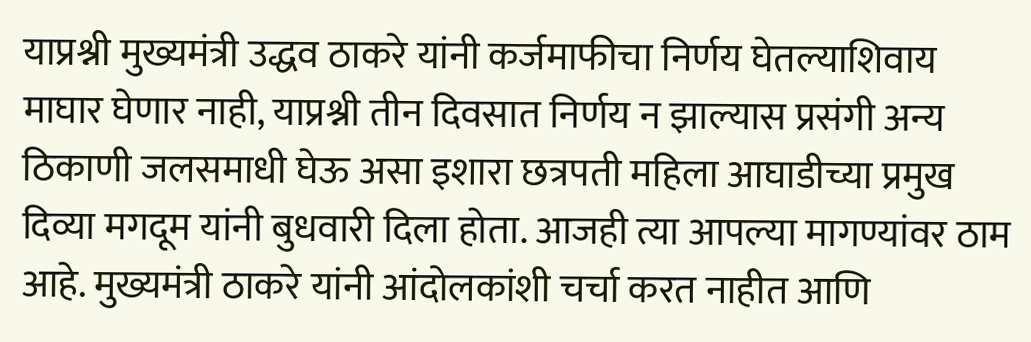याप्रश्नी मुख्यमंत्री उद्धव ठाकरे यांनी कर्जमाफीचा निर्णय घेतल्याशिवाय माघार घेणार नाही, याप्रश्नी तीन दिवसात निर्णय न झाल्यास प्रसंगी अन्य ठिकाणी जलसमाधी घेऊ असा इशारा छत्रपती महिला आघाडीच्या प्रमुख दिव्या मगदूम यांनी बुधवारी दिला होता. आजही त्या आपल्या मागण्यांवर ठाम आहे. मुख्यमंत्री ठाकरे यांनी आंदोलकांशी चर्चा करत नाहीत आणि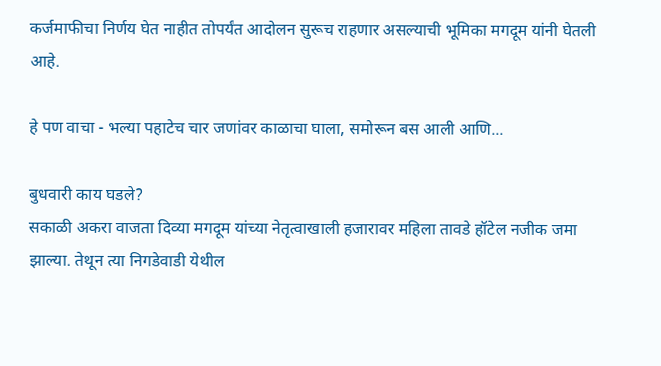कर्जमाफीचा निर्णय घेत नाहीत तोपर्यंत आदोलन सुरूच राहणार असल्याची भूमिका मगदूम यांनी घेतली आहे.

हे पण वाचा - भल्या पहाटेच चार जणांवर काळाचा घाला, समोरून बस आली आणि...

बुधवारी काय घडले?
सकाळी अकरा वाजता दिव्या मगदूम यांच्या नेतृत्वाखाली हजारावर महिला तावडे हॉटेल नजीक जमा झाल्या. तेथून त्या निगडेवाडी येथील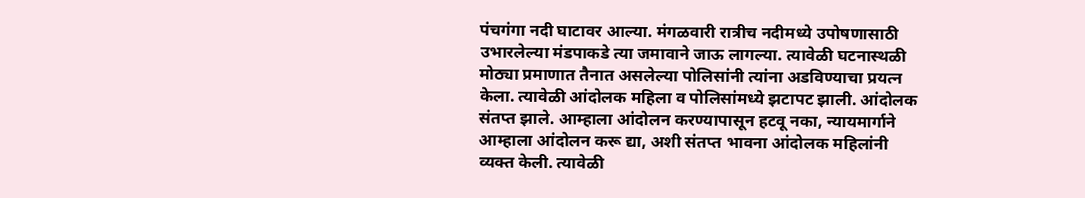पंचगंगा नदी घाटावर आल्या. मंगळवारी रात्रीच नदीमध्ये उपोषणासाठी उभारलेल्या मंडपाकडे त्या जमावाने जाऊ लागल्या. त्यावेळी घटनास्थळी मोठ्या प्रमाणात तैनात असलेल्या पोलिसांनी त्यांना अडविण्याचा प्रयत्न केला. त्यावेळी आंदोलक महिला व पोलिसांमध्ये झटापट झाली. आंदोलक संतप्त झाले. आम्हाला आंदोलन करण्यापासून हटवू नका, न्यायमार्गाने आम्हाला आंदोलन करू द्या, अशी संतप्त भावना आंदोलक महिलांनी व्यक्त केली. त्यावेळी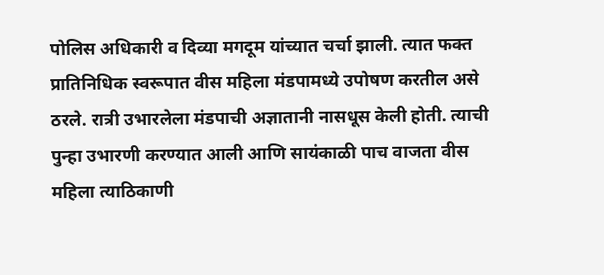पोलिस अधिकारी व दिव्या मगदूम यांच्यात चर्चा झाली. त्यात फक्त प्रातिनिधिक स्वरूपात वीस महिला मंडपामध्ये उपोषण करतील असे ठरले. रात्री उभारलेला मंडपाची अज्ञातानी नासधूस केली होती. त्याची पुन्हा उभारणी करण्यात आली आणि सायंकाळी पाच वाजता वीस महिला त्याठिकाणी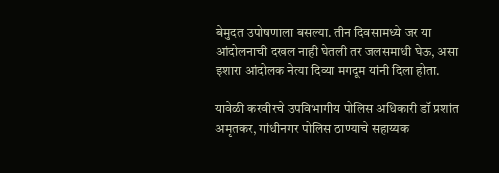बेमुदत उपोषणाला बसल्या. तीन दिवसामध्ये जर या आंदोलनाची दखल नाही घेतली तर जलसमाधी घेऊ, असा इशारा आंदोलक नेत्या दिव्या मगदूम यांनी दिला होता.

यावेळी करवीरचे उपविभागीय पोलिस अधिकारी डॉ प्रशांत अमृतकर, गांधीनगर पोलिस ठाण्याचे सहाय्यक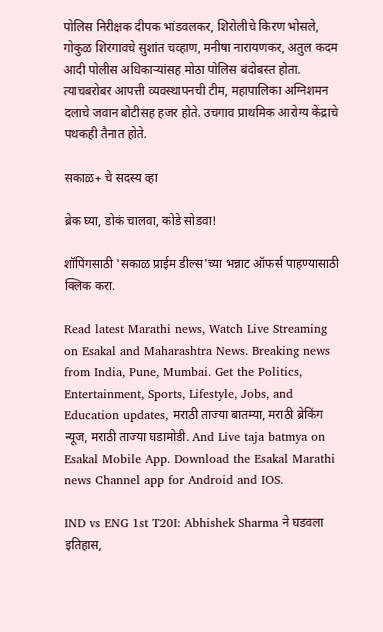पोलिस निरीक्षक दीपक भांडवलकर, शिरोलीचे किरण भोसले, गोकुळ शिरगावचे सुशांत चव्हाण, मनीषा नारायणकर, अतुल कदम आदी पोलीस अधिकाऱ्यांसह मोठा पोलिस बंदोबस्त होता. त्याचबरोबर आपत्ती व्यवस्थापनची टीम, महापालिका अग्निशमन दलाचे जवान बोटीसह हजर होते. उचगाव प्राथमिक आरोग्य केंद्राचे पथकही तैनात होते.

सकाळ+ चे सदस्य व्हा

ब्रेक घ्या, डोकं चालवा, कोडे सोडवा!

शॉपिंगसाठी 'सकाळ प्राईम डील्स'च्या भन्नाट ऑफर्स पाहण्यासाठी क्लिक करा.

Read latest Marathi news, Watch Live Streaming on Esakal and Maharashtra News. Breaking news from India, Pune, Mumbai. Get the Politics, Entertainment, Sports, Lifestyle, Jobs, and Education updates, मराठी ताज्या बातम्या, मराठी ब्रेकिंग न्यूज, मराठी ताज्या घडामोडी. And Live taja batmya on Esakal Mobile App. Download the Esakal Marathi news Channel app for Android and IOS.

IND vs ENG 1st T20I: Abhishek Sharma ने घडवला इतिहास,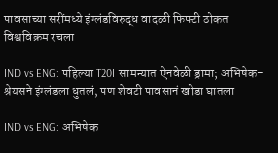पावसाच्या सरींमध्ये इंग्लंडविरुद्ध वादळी फिफ्टी ठोकत विश्वविक्रम रचला

IND vs ENG: पहिल्या T20I सामन्यात ऐनवेळी ड्रामा; अभिषेक-श्रेयसने इंग्लंडला धुतलं, पण शेवटी पावसानं खोडा घातला

IND vs ENG: अभिषेक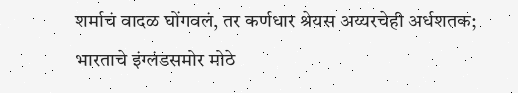शर्माचं वादळ घोंगवलं, तर कर्णधार श्रेयस अय्यरचेही अर्धशतक; भारताचे इंग्लंडसमोर मोठे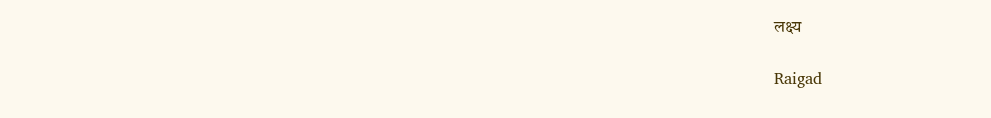लक्ष्य

Raigad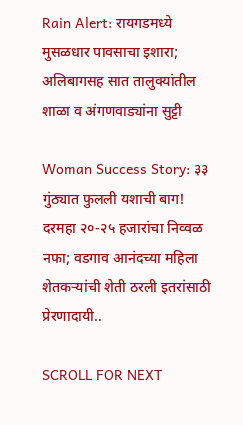Rain Alert: रायगडमध्ये मुसळधार पावसाचा इशारा; अलिबागसह सात तालुक्यांतील शाळा व अंगणवाड्यांना सुट्टी

Woman Success Story: ३३ गुंठ्यात फुलली यशाची बाग! दरमहा २०-२५ हजारांचा निव्वळ नफा; वडगाव आनंदच्या महिला शेतकऱ्यांची शेती ठरली इतरांसाठी प्रेरणादायी..

SCROLL FOR NEXT